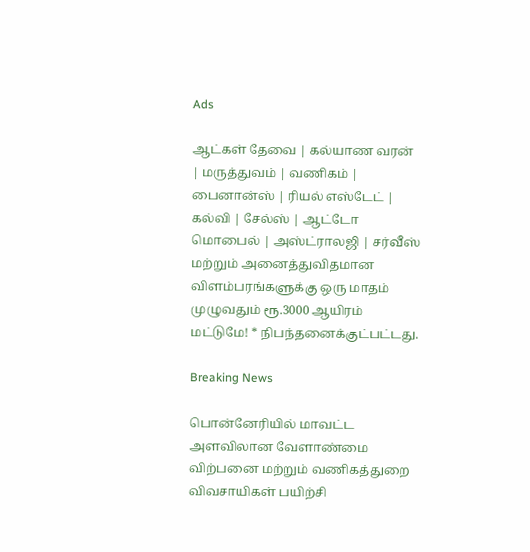Ads

ஆட்கள் தேவை | கல்யாண வரன் | மருத்துவம் | வணிகம் | பைனான்ஸ் | ரியல் எஸ்டேட் | கல்வி | சேல்ஸ் | ஆட்டோ மொபைல் | அஸ்ட்ராலஜி | சர்வீஸ் மற்றும் அனைத்துவிதமான விளம்பரங்களுக்கு ஒரு மாதம் முழுவதும் ரூ.3000 ஆயிரம் மட்டுமே! * நிபந்தனைக்குட்பட்டது.

Breaking News

பொன்னேரியில் மாவட்ட அளவிலான வேளாண்மை விற்பனை மற்றும் வணிகத்துறை விவசாயிகள் பயிற்சி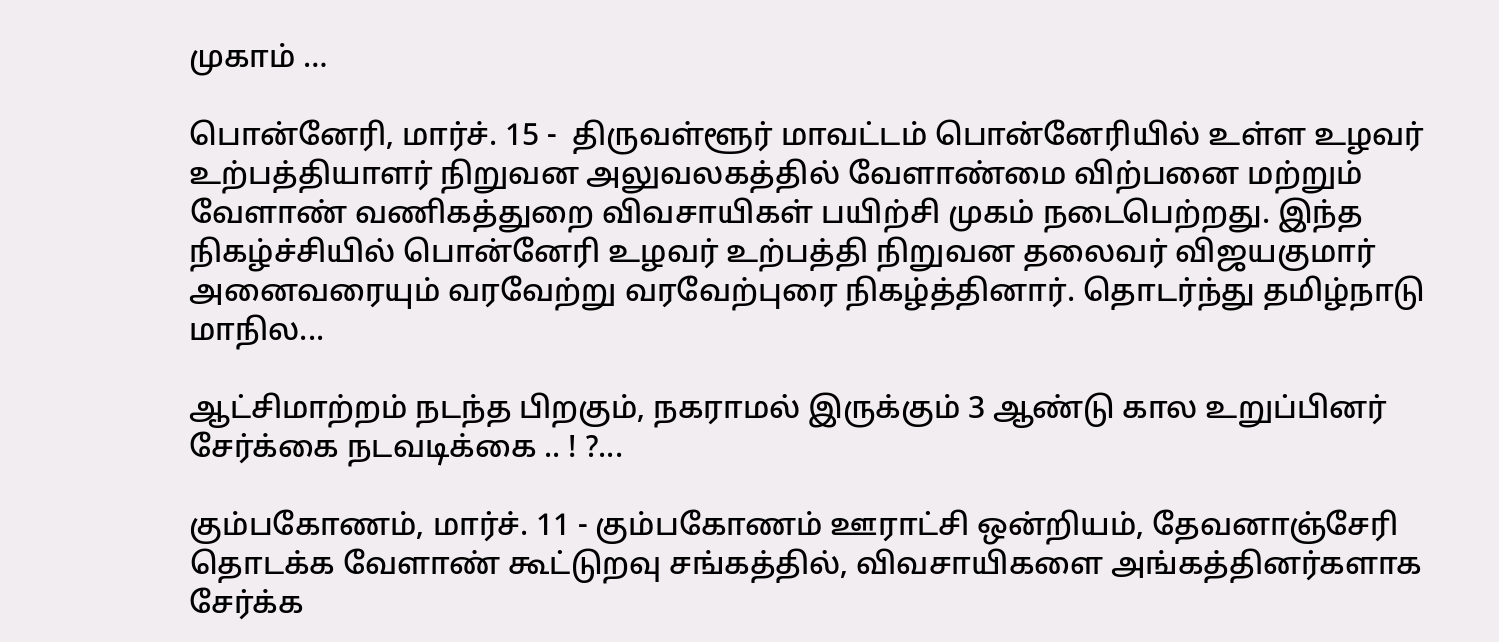முகாம் …

பொன்னேரி, மார்ச். 15 -  திருவள்ளூர் மாவட்டம் பொன்னேரியில் உள்ள உழவர் உற்பத்தியாளர் நிறுவன அலுவலகத்தில் வேளாண்மை விற்பனை மற்றும் வேளாண் வணிகத்துறை விவசாயிகள் பயிற்சி முகம் நடைபெற்றது. இந்த நிகழ்ச்சியில் பொன்னேரி உழவர் உற்பத்தி நிறுவன தலைவர் விஜயகுமார் அனைவரையும் வரவேற்று வரவேற்புரை நிகழ்த்தினார். தொடர்ந்து தமிழ்நாடு மாநில...

ஆட்சிமாற்றம் நடந்த பிறகும், நகராமல் இருக்கும் 3 ஆண்டு கால உறுப்பினர் சேர்க்கை நடவடிக்கை .. ! ?...

கும்பகோணம், மார்ச். 11 - கும்பகோணம் ஊராட்சி ஒன்றியம், தேவனாஞ்சேரி தொடக்க வேளாண் கூட்டுறவு சங்கத்தில், விவசாயிகளை அங்கத்தினர்களாக சேர்க்க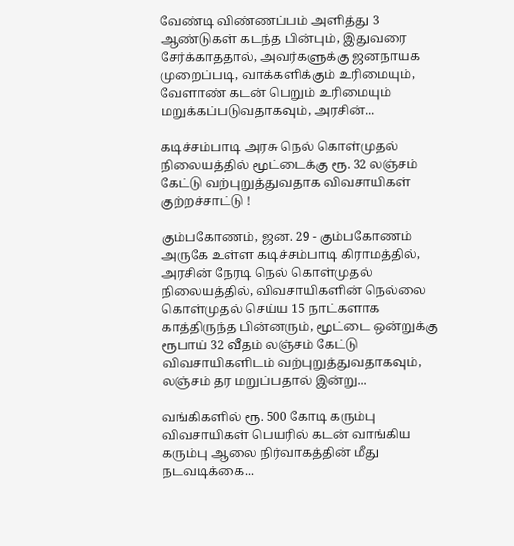வேண்டி விண்ணப்பம் அளித்து 3 ஆண்டுகள் கடந்த பின்பும், இதுவரை சேர்க்காததால், அவர்களுக்கு ஜனநாயக முறைப்படி, வாக்களிக்கும் உரிமையும், வேளாண் கடன் பெறும் உரிமையும் மறுக்கப்படுவதாகவும், அரசின்...

கடிச்சம்பாடி அரசு நெல் கொள்முதல் நிலையத்தில் மூட்டைக்கு ரூ. 32 லஞ்சம் கேட்டு வற்புறுத்துவதாக விவசாயிகள் குற்றச்சாட்டு !

கும்பகோணம், ஜன. 29 - கும்பகோணம் அருகே உள்ள கடிச்சம்பாடி கிராமத்தில், அரசின் நேரடி நெல் கொள்முதல் நிலையத்தில், விவசாயிகளின் நெல்லை கொள்முதல் செய்ய 15 நாட்களாக காத்திருந்த பின்னரும், மூட்டை ஒன்றுக்கு ரூபாய் 32 வீதம் லஞ்சம் கேட்டு விவசாயிகளிடம் வற்புறுத்துவதாகவும், லஞ்சம் தர மறுப்பதால் இன்று...

வங்கிகளில் ரூ. 500 கோடி கரும்பு விவசாயிகள் பெயரில் கடன் வாங்கிய கரும்பு ஆலை நிர்வாகத்தின் மீது நடவடிக்கை...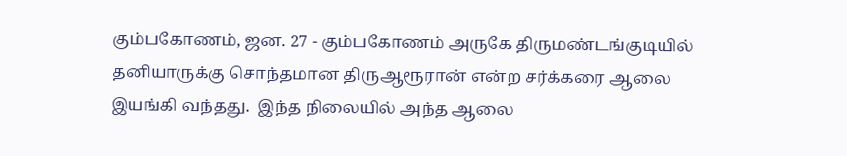கும்பகோணம், ஜன. 27 - கும்பகோணம் அருகே திருமண்டங்குடியில் தனியாருக்கு சொந்தமான திருஆரூரான் என்ற சர்க்கரை ஆலை இயங்கி வந்தது.  இந்த நிலையில் அந்த ஆலை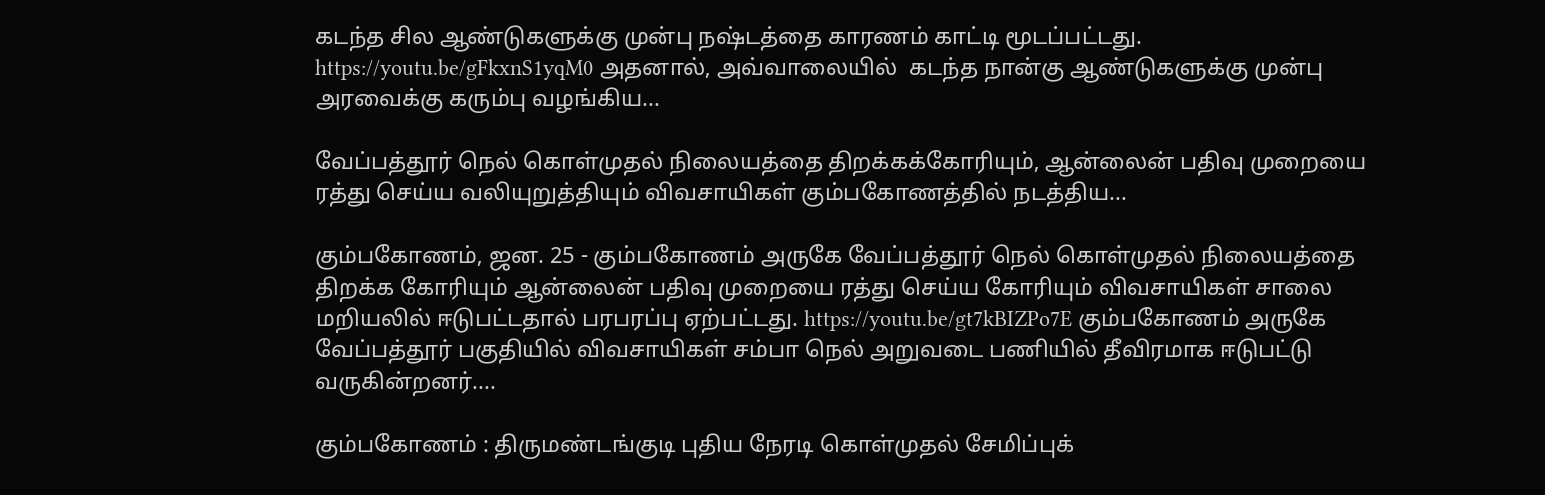கடந்த சில ஆண்டுகளுக்கு முன்பு நஷ்டத்தை காரணம் காட்டி மூடப்பட்டது. https://youtu.be/gFkxnS1yqM0 அதனால், அவ்வாலையில்  கடந்த நான்கு ஆண்டுகளுக்கு முன்பு அரவைக்கு கரும்பு வழங்கிய...

வேப்பத்தூர் நெல் கொள்முதல் நிலையத்தை திறக்கக்கோரியும், ஆன்லைன் பதிவு முறையை ரத்து செய்ய வலியுறுத்தியும் விவசாயிகள் கும்பகோணத்தில் நடத்திய...

கும்பகோணம், ஜன. 25 - கும்பகோணம் அருகே வேப்பத்தூர் நெல் கொள்முதல் நிலையத்தை திறக்க கோரியும் ஆன்லைன் பதிவு முறையை ரத்து செய்ய கோரியும் விவசாயிகள் சாலை மறியலில் ஈடுபட்டதால் பரபரப்பு ஏற்பட்டது. https://youtu.be/gt7kBIZPo7E கும்பகோணம் அருகே வேப்பத்தூர் பகுதியில் விவசாயிகள் சம்பா நெல் அறுவடை பணியில் தீவிரமாக ஈடுபட்டு வருகின்றனர்....

கும்பகோணம் : திருமண்டங்குடி புதிய நேரடி கொள்முதல் சேமிப்புக்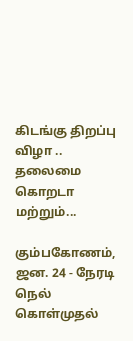கிடங்கு திறப்பு விழா .. தலைமை கொறடா மற்றும்...

கும்பகோணம், ஜன. 24 - நேரடி நெல் கொள்முதல்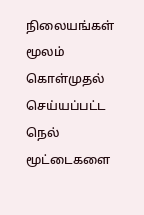நிலையங்கள் மூலம் கொள்முதல் செய்யப்பட்ட நெல் மூட்டைகளை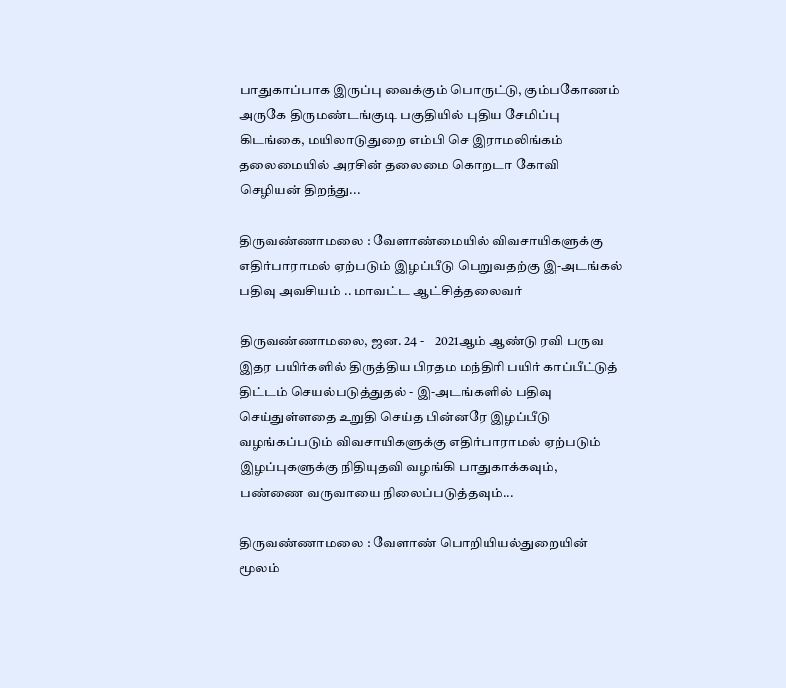பாதுகாப்பாக இருப்பு வைக்கும் பொருட்டு, கும்பகோணம் அருகே திருமண்டங்குடி பகுதியில் புதிய சேமிப்பு கிடங்கை, மயிலாடுதுறை எம்பி செ இராமலிங்கம் தலைமையில் அரசின் தலைமை கொறடா கோவி செழியன் திறந்து...

திருவண்ணாமலை : வேளாண்மையில் விவசாயிகளுக்கு எதிர்பாராமல் ஏற்படும் இழப்பீடு பெறுவதற்கு இ-அடங்கல் பதிவு அவசியம் .. மாவட்ட ஆட்சித்தலைவர்

திருவண்ணாமலை, ஜன. 24 -    2021ஆம் ஆண்டு ரவி பருவ இதர பயிர்களில் திருத்திய பிரதம மந்திரி பயிர் காப்பீட்டுத் திட்டம் செயல்படுத்துதல் - இ-அடங்களில் பதிவு செய்துள்ளதை உறுதி செய்த பின்னரே இழப்பீடு வழங்கப்படும் விவசாயிகளுக்கு எதிர்பாராமல் ஏற்படும் இழப்புகளுக்கு நிதியுதவி வழங்கி பாதுகாக்கவும், பண்ணை வருவாயை நிலைப்படுத்தவும்...

திருவண்ணாமலை : வேளாண் பொறியியல்துறையின் மூலம்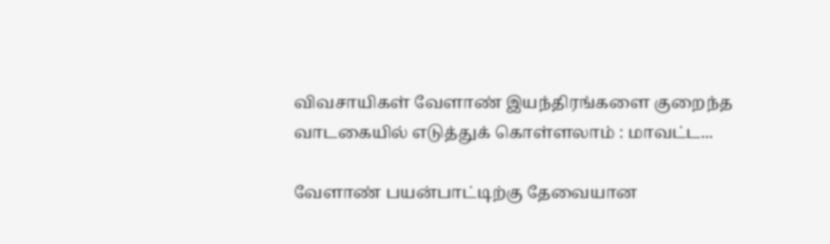விவசாயிகள் வேளாண் இயந்திரங்களை குறைந்த வாடகையில் எடுத்துக் கொள்ளலாம் : மாவட்ட...

வேளாண் பயன்பாட்டிற்கு தேவையான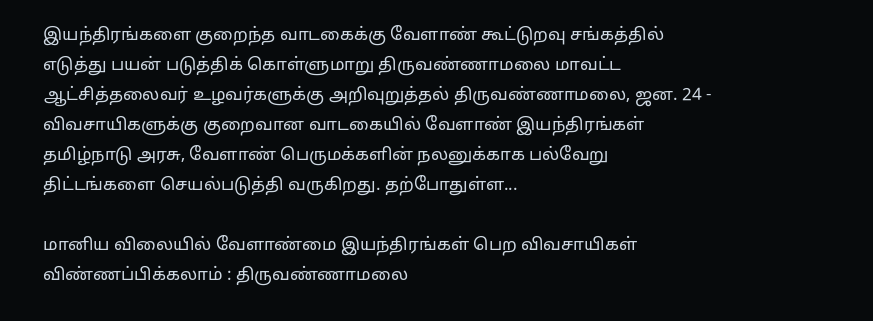இயந்திரங்களை குறைந்த வாடகைக்கு வேளாண் கூட்டுறவு சங்கத்தில் எடுத்து பயன் படுத்திக் கொள்ளுமாறு திருவண்ணாமலை மாவட்ட ஆட்சித்தலைவர் உழவர்களுக்கு அறிவுறுத்தல் திருவண்ணாமலை, ஜன. 24 - விவசாயிகளுக்கு குறைவான வாடகையில் வேளாண் இயந்திரங்கள் தமிழ்நாடு அரசு, வேளாண் பெருமக்களின் நலனுக்காக பல்வேறு திட்டங்களை செயல்படுத்தி வருகிறது. தற்போதுள்ள...

மானிய விலையில் வேளாண்மை இயந்திரங்கள் பெற விவசாயிகள் விண்ணப்பிக்கலாம் : திருவண்ணாமலை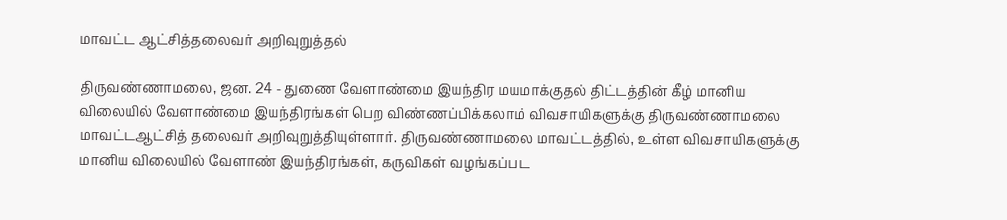மாவட்ட ஆட்சித்தலைவர் அறிவுறுத்தல்

திருவண்ணாமலை, ஜன. 24 - துணை வேளாண்மை இயந்திர மயமாக்குதல் திட்டத்தின் கீழ் மானிய விலையில் வேளாண்மை இயந்திரங்கள் பெற விண்ணப்பிக்கலாம் விவசாயிகளுக்கு திருவண்ணாமலை மாவட்டஆட்சித் தலைவர் அறிவுறுத்தியுள்ளார். திருவண்ணாமலை மாவட்டத்தில், உள்ள விவசாயிகளுக்கு மானிய விலையில் வேளாண் இயந்திரங்கள், கருவிகள் வழங்கப்பட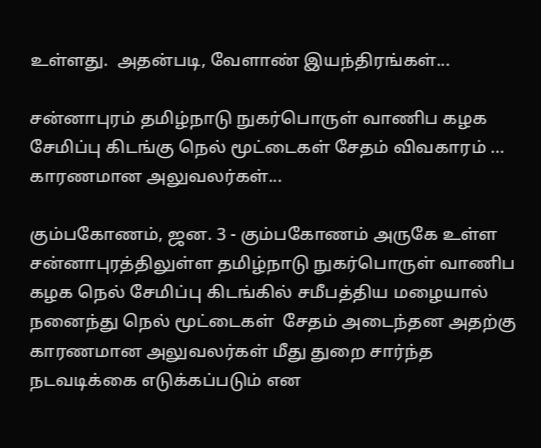உள்ளது.  அதன்படி, வேளாண் இயந்திரங்கள்...

சன்னாபுரம் தமிழ்நாடு நுகர்பொருள் வாணிப கழக சேமிப்பு கிடங்கு நெல் மூட்டைகள் சேதம் விவகாரம் … காரணமான அலுவலர்கள்...

கும்பகோணம், ஜன. 3 - கும்பகோணம் அருகே உள்ள சன்னாபுரத்திலுள்ள தமிழ்நாடு நுகர்பொருள் வாணிப கழக நெல் சேமிப்பு கிடங்கில் சமீபத்திய மழையால் நனைந்து நெல் மூட்டைகள்  சேதம் அடைந்தன அதற்கு காரணமான அலுவலர்கள் மீது துறை சார்ந்த நடவடிக்கை எடுக்கப்படும் என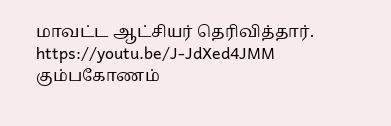மாவட்ட ஆட்சியர் தெரிவித்தார். https://youtu.be/J-JdXed4JMM கும்பகோணம்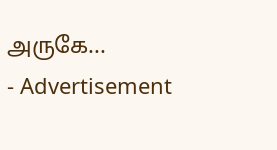அருகே...
- Advertisement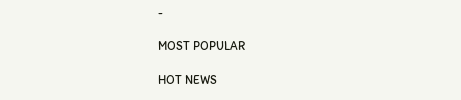-

MOST POPULAR

HOT NEWS